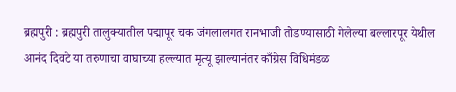ब्रह्मपुरी : ब्रह्मपुरी तालुक्यातील पद्मापूर चक जंगलालगत रानभाजी तोडण्यासाठी गेलेल्या बल्लारपूर येथील आनंद दिवटे या तरुणाचा वाघाच्या हल्ल्यात मृत्यू झाल्यानंतर काँग्रेस विधिमंडळ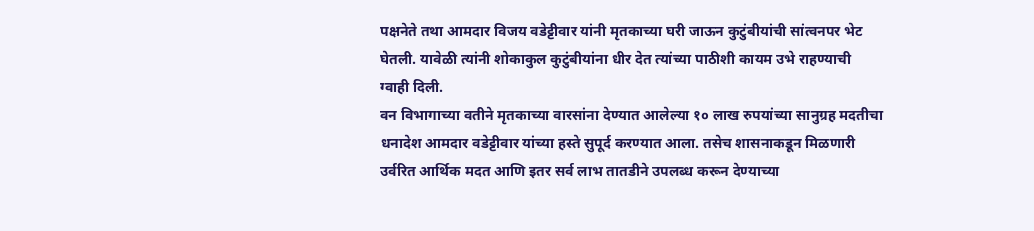पक्षनेते तथा आमदार विजय वडेट्टीवार यांनी मृतकाच्या घरी जाऊन कुटुंबीयांची सांत्वनपर भेट घेतली. यावेळी त्यांनी शोकाकुल कुटुंबीयांना धीर देत त्यांच्या पाठीशी कायम उभे राहण्याची ग्वाही दिली.
वन विभागाच्या वतीने मृतकाच्या वारसांना देण्यात आलेल्या १० लाख रुपयांच्या सानुग्रह मदतीचा धनादेश आमदार वडेट्टीवार यांच्या हस्ते सुपूर्द करण्यात आला. तसेच शासनाकडून मिळणारी उर्वरित आर्थिक मदत आणि इतर सर्व लाभ तातडीने उपलब्ध करून देण्याच्या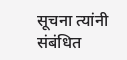सूचना त्यांनी संबंधित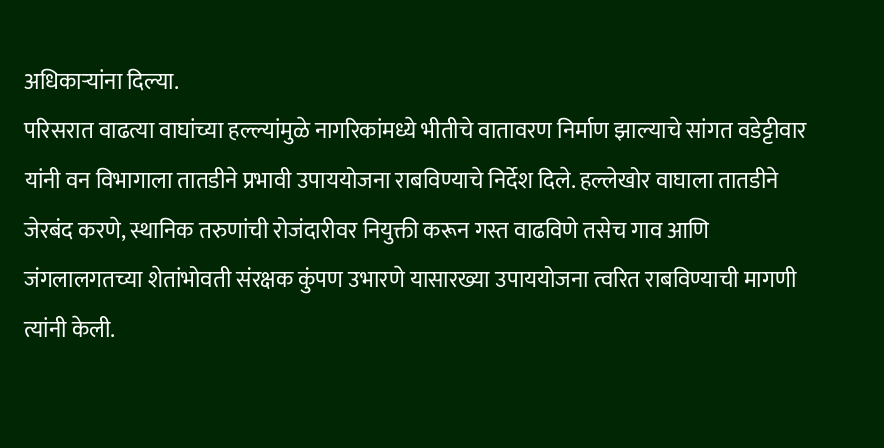अधिकाऱ्यांना दिल्या.
परिसरात वाढत्या वाघांच्या हल्ल्यांमुळे नागरिकांमध्ये भीतीचे वातावरण निर्माण झाल्याचे सांगत वडेट्टीवार यांनी वन विभागाला तातडीने प्रभावी उपाययोजना राबविण्याचे निर्देश दिले. हल्लेखोर वाघाला तातडीने जेरबंद करणे, स्थानिक तरुणांची रोजंदारीवर नियुक्ती करून गस्त वाढविणे तसेच गाव आणि जंगलालगतच्या शेतांभोवती संरक्षक कुंपण उभारणे यासारख्या उपाययोजना त्वरित राबविण्याची मागणी त्यांनी केली.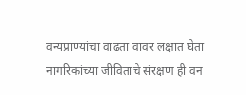वन्यप्राण्यांचा वाढता वावर लक्षात घेता नागरिकांच्या जीविताचे संरक्षण ही वन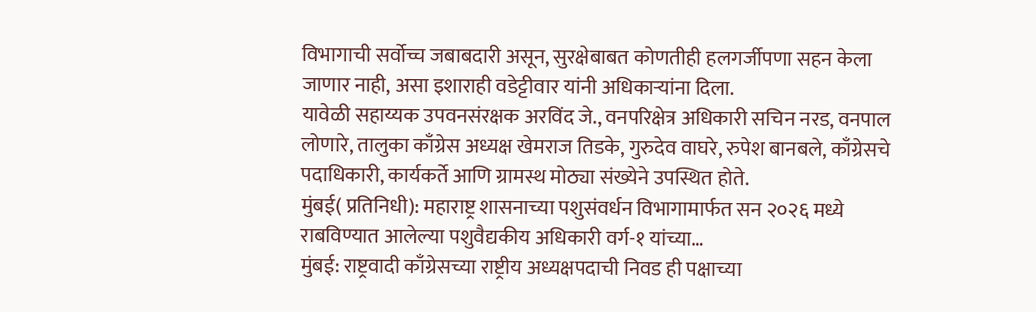विभागाची सर्वोच्च जबाबदारी असून, सुरक्षेबाबत कोणतीही हलगर्जीपणा सहन केला जाणार नाही, असा इशाराही वडेट्टीवार यांनी अधिकाऱ्यांना दिला.
यावेळी सहाय्यक उपवनसंरक्षक अरविंद जे., वनपरिक्षेत्र अधिकारी सचिन नरड, वनपाल लोणारे, तालुका काँग्रेस अध्यक्ष खेमराज तिडके, गुरुदेव वाघरे, रुपेश बानबले, काँग्रेसचे पदाधिकारी, कार्यकर्ते आणि ग्रामस्थ मोठ्या संख्येने उपस्थित होते.
मुंबई( प्रतिनिधी): महाराष्ट्र शासनाच्या पशुसंवर्धन विभागामार्फत सन २०२६ मध्ये राबविण्यात आलेल्या पशुवैद्यकीय अधिकारी वर्ग-१ यांच्या…
मुंबई: राष्ट्रवादी काँग्रेसच्या राष्ट्रीय अध्यक्षपदाची निवड ही पक्षाच्या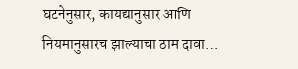घटनेनुसार, कायद्यानुसार आणि नियमानुसारच झाल्याचा ठाम दावा…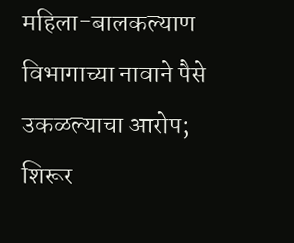महिला-बालकल्याण विभागाच्या नावाने पैसे उकळल्याचा आरोप; शिरूर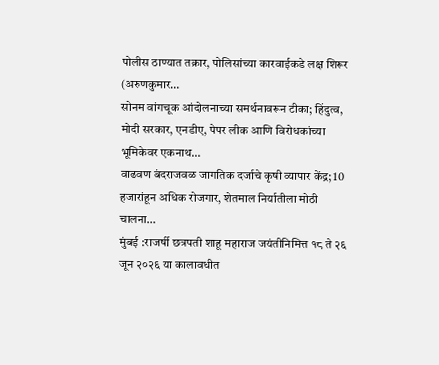पोलीस ठाण्यात तक्रार, पोलिसांच्या कारवाईकडे लक्ष शिरूर (अरुणकुमार…
सोनम वांगचूक आंदोलनाच्या समर्थनावरून टीका; हिंदुत्व, मोदी सरकार, एनडीए, पेपर लीक आणि विरोधकांच्या भूमिकेवर एकनाथ…
वाढवण बंदराजवळ जागतिक दर्जाचे कृषी व्यापार केंद्र; 10 हजारांहून अधिक रोजगार, शेतमाल निर्यातीला मोठी चालना…
मुंबई :राजर्षी छत्रपती शाहू महाराज जयंतीनिमित्त १८ ते २६ जून २०२६ या कालावधीत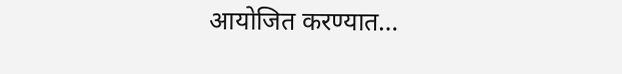आयोजित करण्यात…